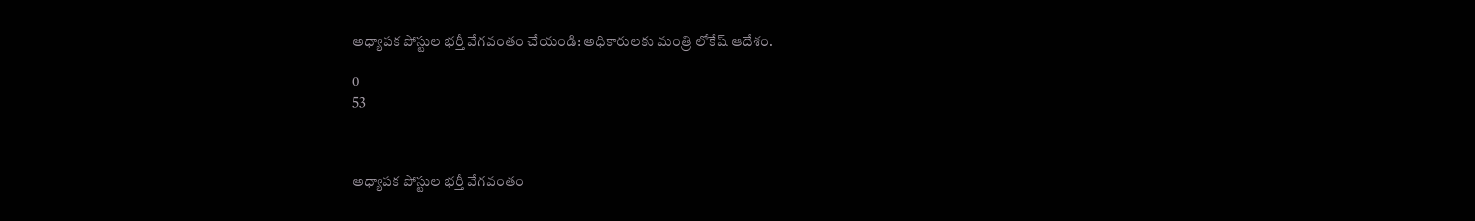అధ్యాపక పోస్టుల భర్తీ వేగవంతం చేయండి: అధికారులకు మంత్రి లోకేష్ ఆదేశం.

0
53



అధ్యాపక పోస్టుల భర్తీ వేగవంతం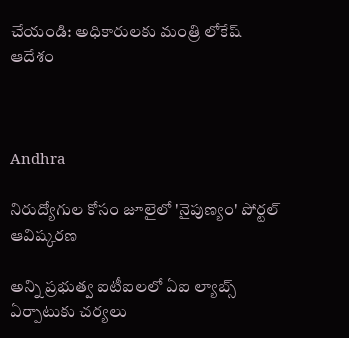చేయండి: అధికారులకు మంత్రి లోకేష్ ఆదేశం



Andhra

నిరుద్యోగుల కోసం జూలైలో 'నైపుణ్యం' పోర్టల్ ఆవిష్కరణ

అన్ని ప్రభుత్వ ఐటీఐలలో ఏఐ ల్యాబ్స్ ఏర్పాటుకు చర్యలు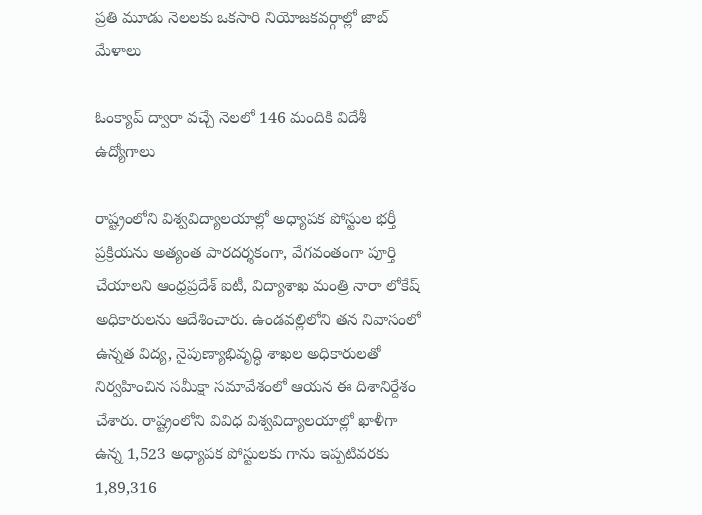ప్రతి మూడు నెలలకు ఒకసారి నియోజకవర్గాల్లో జాబ్ మేళాలు

ఓంక్యాప్ ద్వారా వచ్చే నెలలో 146 మందికి విదేశీ ఉద్యోగాలు

రాష్ట్రంలోని విశ్వవిద్యాలయాల్లో అధ్యాపక పోస్టుల భర్తీ ప్రక్రియను అత్యంత పారదర్శకంగా, వేగవంతంగా పూర్తి చేయాలని ఆంధ్రప్రదేశ్ ఐటీ, విద్యాశాఖ మంత్రి నారా లోకేష్ అధికారులను ఆదేశించారు. ఉండవల్లిలోని తన నివాసంలో ఉన్నత విద్య, నైపుణ్యాభివృద్ధి శాఖల అధికారులతో నిర్వహించిన సమీక్షా సమావేశంలో ఆయన ఈ దిశానిర్దేశం చేశారు. రాష్ట్రంలోని వివిధ విశ్వవిద్యాలయాల్లో ఖాళీగా ఉన్న 1,523 అధ్యాపక పోస్టులకు గాను ఇప్పటివరకు 1,89,316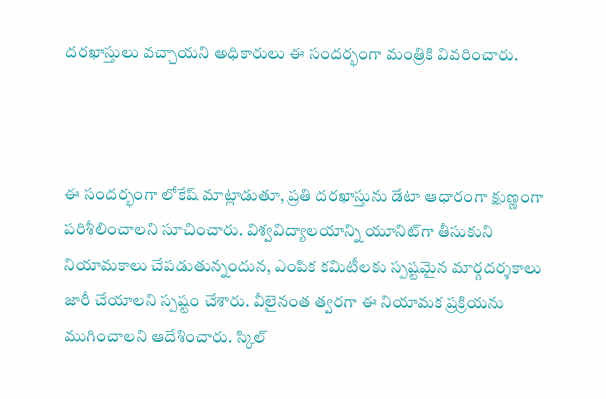దరఖాస్తులు వచ్చాయని అధికారులు ఈ సందర్భంగా మంత్రికి వివరించారు.



ఈ సందర్భంగా లోకేష్ మాట్లాడుతూ, ప్రతి దరఖాస్తును డేటా ఆధారంగా క్షుణ్ణంగా పరిశీలించాలని సూచించారు. విశ్వవిద్యాలయాన్ని యూనిట్‌గా తీసుకుని నియామకాలు చేపడుతున్నందున, ఎంపిక కమిటీలకు స్పష్టమైన మార్గదర్శకాలు జారీ చేయాలని స్పష్టం చేశారు. వీలైనంత త్వరగా ఈ నియామక ప్రక్రియను ముగించాలని ఆదేశించారు. స్కిల్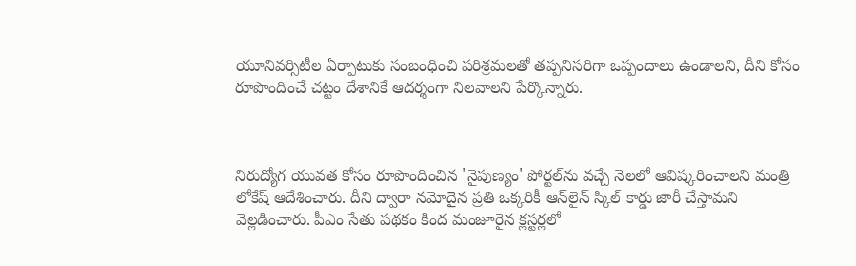యూనివర్సిటీల ఏర్పాటుకు సంబంధించి పరిశ్రమలతో తప్పనిసరిగా ఒప్పందాలు ఉండాలని, దీని కోసం రూపొందించే చట్టం దేశానికే ఆదర్శంగా నిలవాలని పేర్కొన్నారు.



నిరుద్యోగ యువత కోసం రూపొందించిన 'నైపుణ్యం' పోర్టల్‌ను వచ్చే నెలలో ఆవిష్కరించాలని మంత్రి లోకేష్ ఆదేశించారు. దీని ద్వారా నమోదైన ప్రతి ఒక్కరికీ ఆన్‌లైన్ స్కిల్ కార్డు జారీ చేస్తామని వెల్లడించారు. పీఎం సేతు పథకం కింద మంజూరైన క్లస్టర్లలో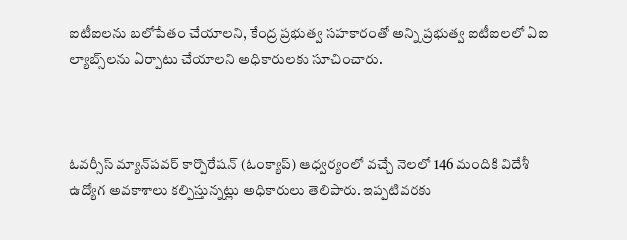ఐటీఐలను బలోపేతం చేయాలని, కేంద్ర ప్రభుత్వ సహకారంతో అన్ని ప్రభుత్వ ఐటీఐలలో ఏఐ ల్యాబ్స్‌లను ఏర్పాటు చేయాలని అధికారులకు సూచించారు.



ఓవర్సీస్ మ్యాన్‌పవర్ కార్పొరేషన్ (ఓంక్యాప్) ఆధ్వర్యంలో వచ్చే నెలలో 146 మందికి విదేశీ ఉద్యోగ అవకాశాలు కల్పిస్తున్నట్లు అధికారులు తెలిపారు. ఇప్పటివరకు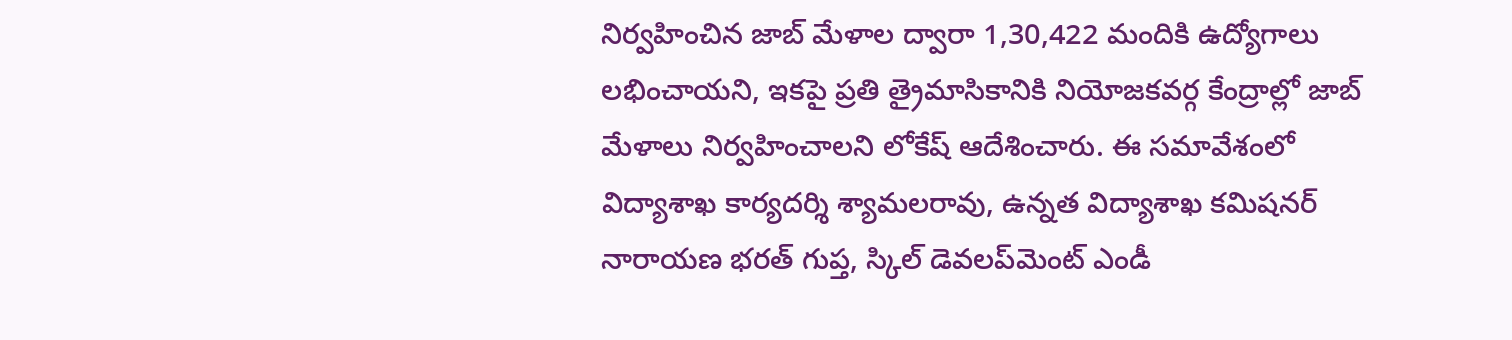నిర్వహించిన జాబ్ మేళాల ద్వారా 1,30,422 మందికి ఉద్యోగాలు లభించాయని, ఇకపై ప్రతి త్రైమాసికానికి నియోజకవర్గ కేంద్రాల్లో జాబ్ మేళాలు నిర్వహించాలని లోకేష్ ఆదేశించారు. ఈ సమావేశంలో విద్యాశాఖ కార్యదర్శి శ్యామలరావు, ఉన్నత విద్యాశాఖ కమిషనర్ నారాయణ భరత్ గుప్త, స్కిల్ డెవలప్‌మెంట్ ఎండీ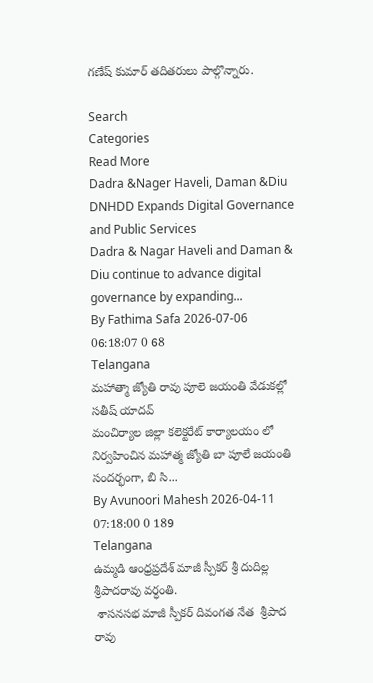గణేష్ కుమార్ తదితరులు పాల్గొన్నారు.

Search
Categories
Read More
Dadra &Nager Haveli, Daman &Diu
DNHDD Expands Digital Governance and Public Services
Dadra & Nagar Haveli and Daman & Diu continue to advance digital governance by expanding...
By Fathima Safa 2026-07-06 06:18:07 0 68
Telangana
మహాత్మా జ్యోతి రావు పూలె జయంతి వేడుకల్లో సతీష్ యాదవ్
మంచిర్యాల జిల్లా కలెక్టరేట్ కార్యాలయం లో నిర్వహించిన మహాత్మ జ్యోతి బా పూలే జయంతి సందర్భంగా, బి సి...
By Avunoori Mahesh 2026-04-11 07:18:00 0 189
Telangana
ఉమ్మడి ఆంధ్రప్రదేశ్ మాజీ స్పీకర్ శ్రీ దుదిల్ల శ్రీపాదరావు వర్ధంతి.
 శాసనసభ మాజీ స్పీకర్ దివంగత నేత  శ్రీపాద రావు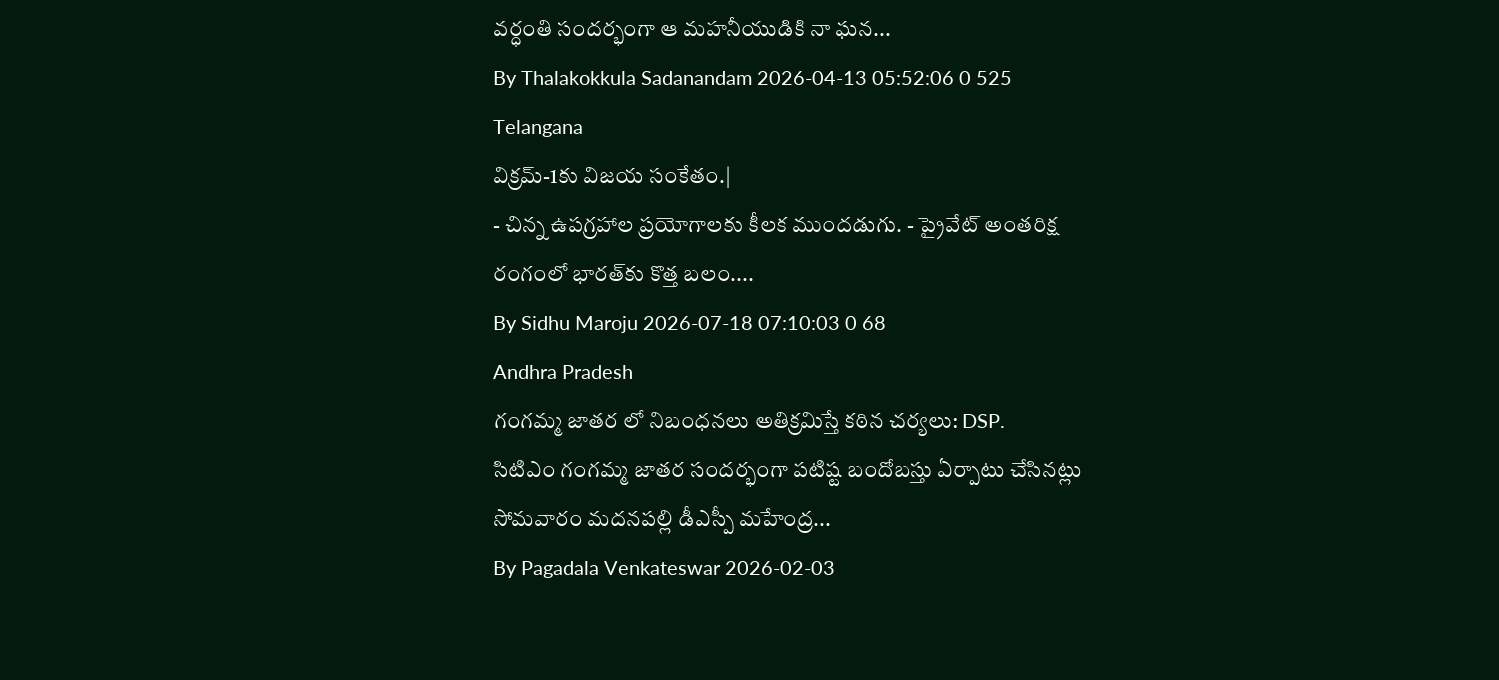వర్ధంతి సందర్భంగా ఆ మహనీయుడికి నా ఘన...
By Thalakokkula Sadanandam 2026-04-13 05:52:06 0 525
Telangana
విక్రమ్-1కు విజయ సంకేతం.|
- చిన్న ఉపగ్రహాల ప్రయోగాలకు కీలక ముందడుగు. - ప్రైవేట్ అంతరిక్ష రంగంలో భారత్‌కు కొత్త బలం....
By Sidhu Maroju 2026-07-18 07:10:03 0 68
Andhra Pradesh
గంగమ్మ జాతర లో నిబంధనలు అతిక్రమిస్తే కఠిన చర్యలు: DSP.
సిటిఎం గంగమ్మ జాతర సందర్భంగా పటిష్ట బందోబస్తు ఏర్పాటు చేసినట్లు సోమవారం మదనపల్లి డీఎస్పీ మహేంద్ర...
By Pagadala Venkateswar 2026-02-03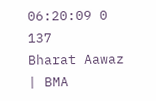06:20:09 0 137
Bharat Aawaz | BMA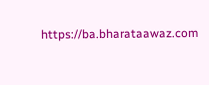https://ba.bharataawaz.com